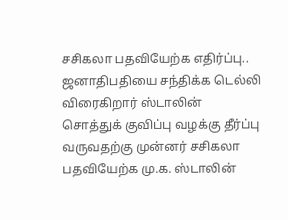சசிகலா பதவியேற்க எதிர்ப்பு.. ஜனாதிபதியை சந்திக்க டெல்லி விரைகிறார் ஸ்டாலின்
சொத்துக் குவிப்பு வழக்கு தீர்ப்பு வருவதற்கு முன்னர் சசிகலா பதவியேற்க மு.க. ஸ்டாலின்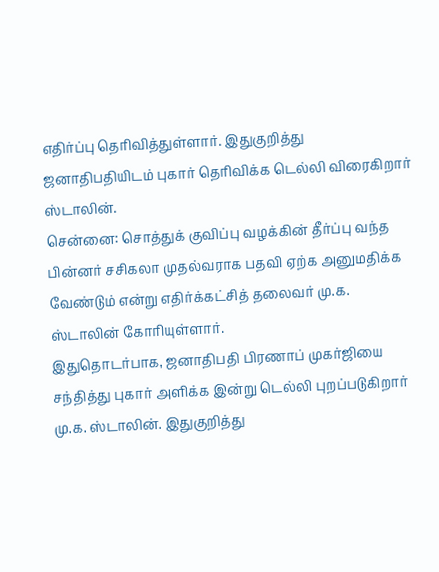எதிர்ப்பு தெரிவித்துள்ளார். இதுகுறித்து ஜனாதிபதியிடம் புகார் தெரிவிக்க டெல்லி விரைகிறார் ஸ்டாலின்.
சென்னை: சொத்துக் குவிப்பு வழக்கின் தீர்ப்பு வந்த பின்னர் சசிகலா முதல்வராக பதவி ஏற்க அனுமதிக்க வேண்டும் என்று எதிர்க்கட்சித் தலைவர் மு.க. ஸ்டாலின் கோரியுள்ளார்.
இதுதொடர்பாக, ஜனாதிபதி பிரணாப் முகர்ஜியை சந்தித்து புகார் அளிக்க இன்று டெல்லி புறப்படுகிறார் மு.க. ஸ்டாலின். இதுகுறித்து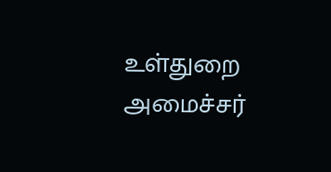உள்துறை அமைச்சர்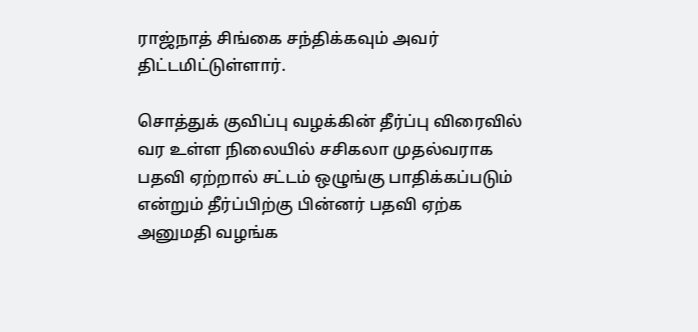ராஜ்நாத் சிங்கை சந்திக்கவும் அவர் திட்டமிட்டுள்ளார்.

சொத்துக் குவிப்பு வழக்கின் தீர்ப்பு விரைவில் வர உள்ள நிலையில் சசிகலா முதல்வராக பதவி ஏற்றால் சட்டம் ஒழுங்கு பாதிக்கப்படும் என்றும் தீர்ப்பிற்கு பின்னர் பதவி ஏற்க அனுமதி வழங்க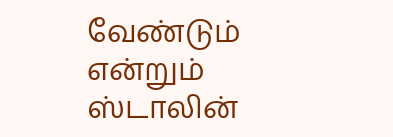வேண்டும் என்றும் ஸ்டாலின்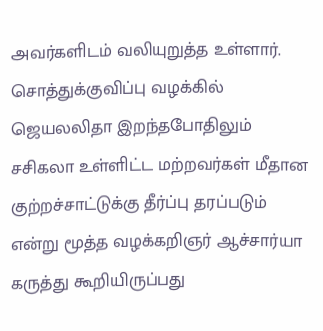அவர்களிடம் வலியுறுத்த உள்ளார்.
சொத்துக்குவிப்பு வழக்கில் ஜெயலலிதா இறந்தபோதிலும் சசிகலா உள்ளிட்ட மற்றவர்கள் மீதான குற்றச்சாட்டுக்கு தீர்ப்பு தரப்படும் என்று மூத்த வழக்கறிஞர் ஆச்சார்யா கருத்து கூறியிருப்பது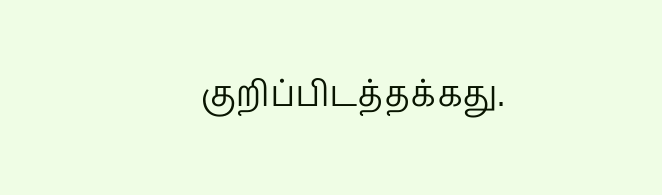குறிப்பிடத்தக்கது.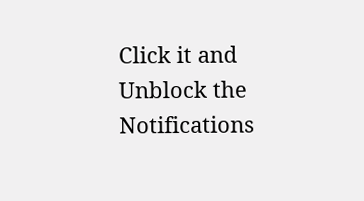Click it and Unblock the Notifications